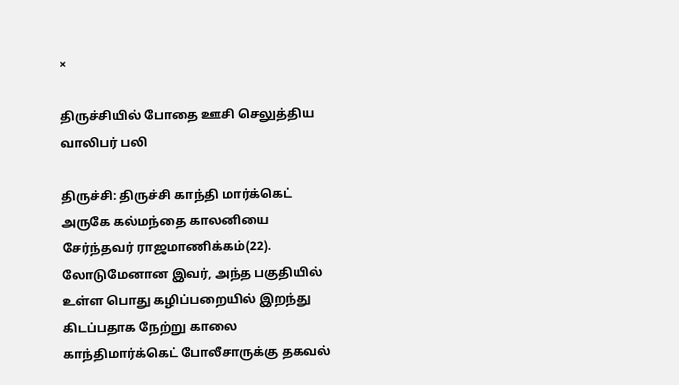×

திருச்சியில் போதை ஊசி செலுத்திய வாலிபர் பலி

திருச்சி: திருச்சி காந்தி மார்க்கெட் அருகே கல்மந்தை காலனியை சேர்ந்தவர் ராஜமாணிக்கம்(22). லோடுமேனான இவர், அந்த பகுதியில் உள்ள பொது கழிப்பறையில் இறந்து கிடப்பதாக நேற்று காலை காந்திமார்க்கெட் போலீசாருக்கு தகவல்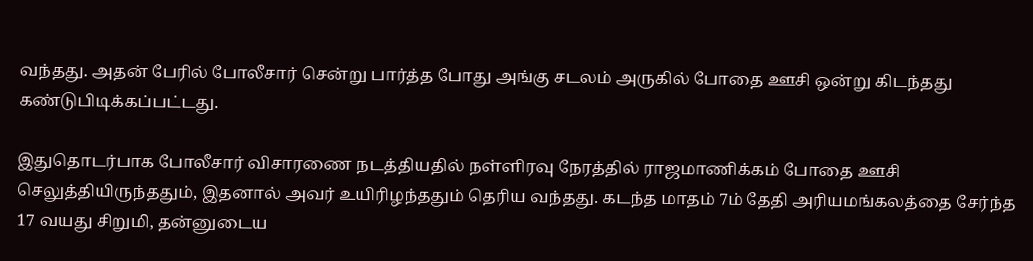வந்தது. அதன் பேரில் போலீசார் சென்று பார்த்த போது அங்கு சடலம் அருகில் போதை ஊசி ஒன்று கிடந்தது கண்டுபிடிக்கப்பட்டது.

இதுதொடர்பாக போலீசார் விசாரணை நடத்தியதில் நள்ளிரவு நேரத்தில் ராஜமாணிக்கம் போதை ஊசி செலுத்தியிருந்ததும், இதனால் அவர் உயிரிழந்ததும் தெரிய வந்தது. கடந்த மாதம் 7ம் தேதி அரியமங்கலத்தை சேர்ந்த 17 வயது சிறுமி, தன்னுடைய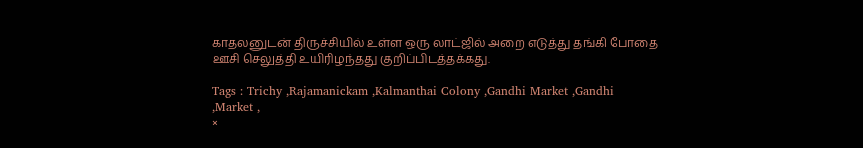காதலனுடன் திருச்சியில் உள்ள ஒரு லாட்ஜில் அறை எடுத்து தங்கி போதை ஊசி செலுத்தி உயிரிழந்தது குறிப்பிடத்தக்கது.

Tags : Trichy ,Rajamanickam ,Kalmanthai Colony ,Gandhi Market ,Gandhi ,Market ,
×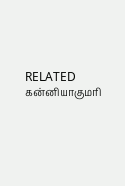RELATED கன்னியாகுமரி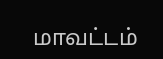மாவட்டம்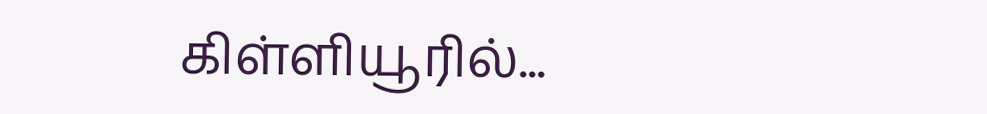கிள்ளியூரில்...